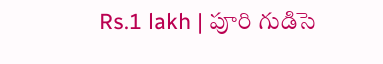Rs.1 lakh | పూరి గుడిసె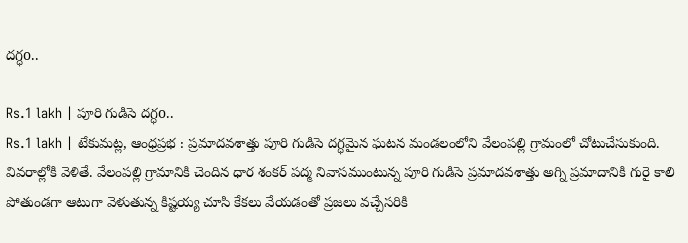దగ్ధo..

Rs.1 lakh | పూరి గుడిసె దగ్ధo..
Rs.1 lakh | టేకుమట్ల, ఆంధ్రప్రభ : ప్రమాదవశాత్తు పూరి గుడిసె దగ్ధమైన ఘటన మండలంలోని వేలంపల్లి గ్రామంలో చోటుచేసుకుంది. వివరాల్లోకి వెళితే. వేలంపల్లి గ్రామానికి చెందిన ధార శంకర్ పద్మ నివాసముంటున్న పూరి గుడిసె ప్రమాదవశాత్తు అగ్ని ప్రమాదానికి గురై కాలి పోతుండగా ఆటుగా వెళుతున్న కిష్టయ్య చూసి కేకలు వేయడంతో ప్రజలు వచ్చేసరికి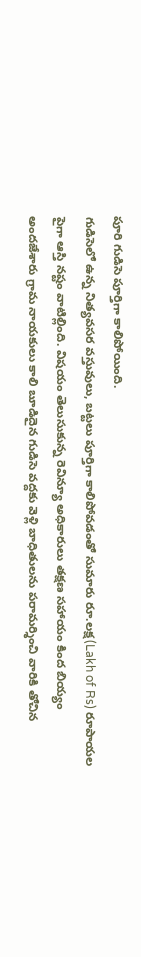పూరి గుడిసె పూర్తిగా కాలిపోయింది.
గుడిసెలో ఉన్న నిత్యవసర వస్తువులు, బట్టలు పూర్తిగా కాలిపోవడంతో సుమారు రూ.లక్ష(Lakh of Rs) రూపాయల పైగా ఆస్తి నష్టం వాటిల్లింది. విషయం తెలుసుకున్న రెవిన్యూ అధికారులు తక్షణ సహాయం కింద బియ్యం అందజేశారు గ్రామ నాయకులు కాలి బూడిదైన గుడిసె వద్దకు వెళ్లి బాధితులను పరామర్శించి వారికి తోచిన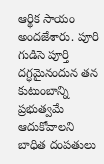ఆర్థిక సాయం అందజేశారు. పూరి గుడిసె పూర్తి దగ్ధమైనందున తన కుటుంబాన్ని ప్రభుత్వమే ఆదుకోవాలని బాధిత దంపతులు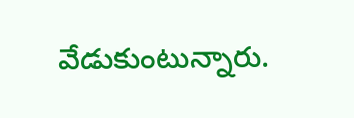వేడుకుంటున్నారు.